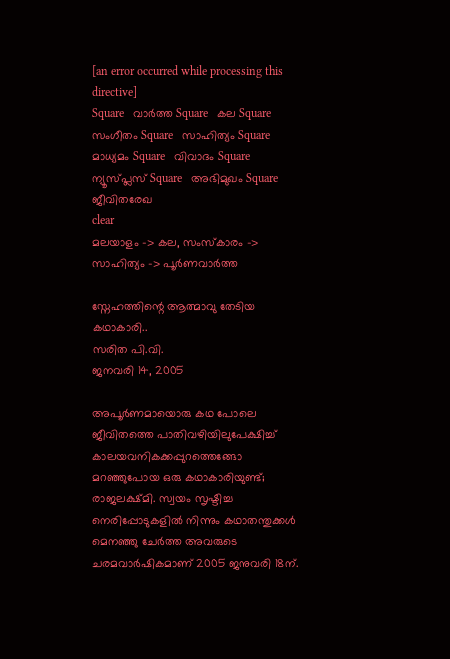[an error occurred while processing this directive]
Square   വാര്‍ത്ത Square   കല Square   സംഗീതം Square   സാഹിത്യം Square   മാധ്യമം Square   വിവാദം Square   ന്യൂസ്പ്ലസ് Square   അഭിമുഖം Square   ജീവിതരേഖ
clear
മലയാളം -> കല, സംസ്കാരം -> സാഹിത്യം -> പൂര്‍ണവാര്‍ത്ത

സ്നേഹത്തിന്റെ ആത്മാവു തേടിയ കഥാകാരി..
സരിത പി.വി.
ജനവരി 14, 2005

അപൂര്‍ണമായൊരു കഥ പോലെ ജീവിതത്തെ പാതിവഴിയിലുപേക്ഷിച്ച് കാലയവനികക്കപ്പുറത്തെങ്ങോ മറഞ്ഞുപോയ ഒരു കഥാകാരിയുണ്ട്; രാജലക്ഷ്മി. സ്വയം സൃഷ്ടിച്ച നെരിപ്പോടുകളില്‍ നിന്നും കഥാതന്തുക്കള്‍ മെനഞ്ഞു ചേര്‍ത്ത അവരുടെ ചരമവാര്‍ഷികമാണ് 2005 ജനുവരി 18ന്.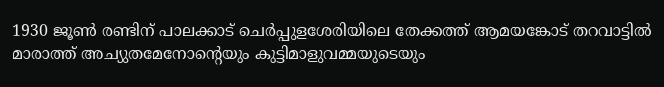1930 ജൂണ്‍ രണ്ടിന് പാലക്കാട് ചെര്‍പ്പുളശേരിയിലെ തേക്കത്ത് ആമയങ്കോട് തറവാട്ടില്‍ മാരാത്ത് അച്യുതമേനോന്റെയും കുട്ടിമാളുവമ്മയുടെയും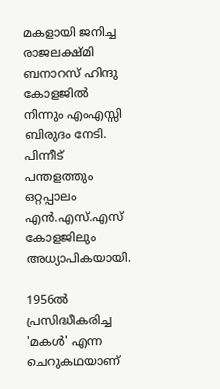മകളായി ജനിച്ച രാജലക്ഷ്മി ബനാറസ് ഹിന്ദു കോളജില്‍ നിന്നും എംഎസ്സി ബിരുദം നേടി. പിന്നീട് പന്തളത്തും ഒറ്റപ്പാലം എന്‍.എസ്.എസ് കോളജിലും അധ്യാപികയായി.

1956ല്‍ പ്രസിദ്ധീകരിച്ച 'മകള്‍' എന്ന ചെറുകഥയാണ്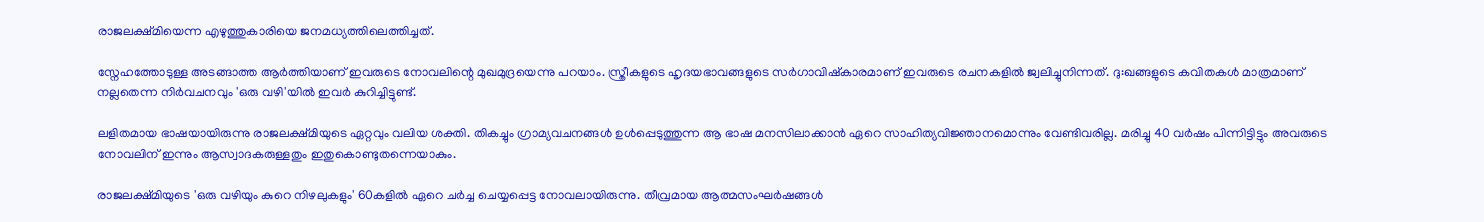രാജലക്ഷ്മിയെന്ന എഴുത്തുകാരിയെ ജനമധ്യത്തിലെത്തിച്ചത്.

സ്നേഹത്തോടുള്ള അടങ്ങാത്ത ആര്‍ത്തിയാണ് ഇവരുടെ നോവലിന്റെ മുഖമുദ്രയെന്നു പറയാം. സ്ത്രീകളുടെ ഹൃദയഭാവങ്ങളുടെ സര്‍ഗാവിഷ്കാരമാണ് ഇവരുടെ രചനകളില്‍ ജ്വലിച്ചുനിന്നത്. ദു:ഖങ്ങളുടെ കവിതകള്‍ മാത്രമാണ് നല്ലതെന്ന നിര്‍വചനവും 'ഒരു വഴി'യില്‍ ഇവര്‍ കുറിച്ചിട്ടുണ്ട്.

ലളിതമായ ഭാഷയായിരുന്നു രാജലക്ഷ്മിയുടെ ഏറ്റവും വലിയ ശക്തി. തികച്ചും ഗ്രാമ്യവചനങ്ങള്‍ ഉള്‍പ്പെടുത്തുന്ന ആ ഭാഷ മനസിലാക്കാന്‍ ഏറെ സാഹിത്യവിജ്ഞാനമൊന്നും വേണ്ടിവരില്ല. മരിച്ചു 40 വര്‍ഷം പിന്നിട്ടിട്ടും അവരുടെ നോവലിന് ഇന്നും ആസ്വാദകരുള്ളതും ഇതുകൊണ്ടുതന്നെയാകും.

രാജലക്ഷ്മിയുടെ 'ഒരു വഴിയും കുറെ നിഴലുകളും' 60കളില്‍ ഏറെ ചര്‍ച്ച ചെയ്യപ്പെട്ട നോവലായിരുന്നു. തീവ്രമായ ആത്മസംഘര്‍ഷങ്ങള്‍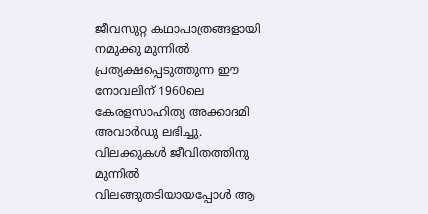ജീവസുറ്റ കഥാപാത്രങ്ങളായി നമുക്കു മുന്നില്‍ പ്രത്യക്ഷപ്പെടുത്തുന്ന ഈ നോവലിന് 1960ലെ കേരളസാഹിത്യ അക്കാദമി അവാര്‍ഡു ലഭിച്ചു. വിലക്കുകള്‍ ജീവിതത്തിനു മുന്നില്‍ വിലങ്ങുതടിയായപ്പോള്‍ ആ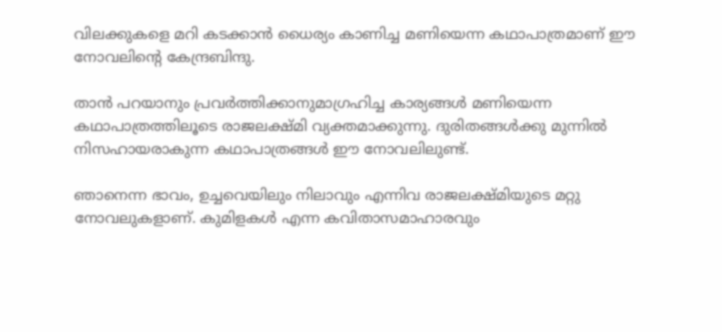വിലക്കുകളെ മറി കടക്കാന്‍ ധൈര്യം കാണിച്ച മണിയെന്ന കഥാപാത്രമാണ് ഈ നോവലിന്റെ കേന്ദ്രബിന്ദു.

താന്‍ പറയാനും പ്രവര്‍ത്തിക്കാനുമാഗ്രഹിച്ച കാര്യങ്ങള്‍ മണിയെന്ന കഥാപാത്രത്തിലൂടെ രാജലക്ഷ്മി വ്യക്തമാക്കുന്നു. ദുരിതങ്ങള്‍ക്കു മുന്നില്‍ നിസഹായരാകുന്ന കഥാപാത്രങ്ങള്‍ ഈ നോവലിലുണ്ട്.

ഞാനെന്ന ഭാവം, ഉച്ചവെയിലും നിലാവും എന്നിവ രാജലക്ഷ്മിയുടെ മറ്റു നോവലുകളാണ്. കുമിളകള്‍ എന്ന കവിതാസമാഹാരവും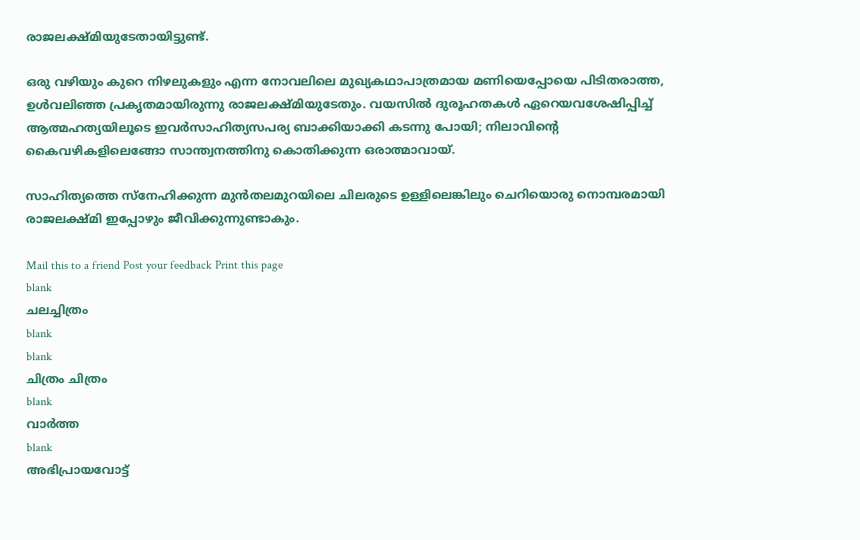രാജലക്ഷ്മിയുടേതായിട്ടുണ്ട്.

ഒരു വഴിയും കുറെ നിഴലുകളും എന്ന നോവലിലെ മുഖ്യകഥാപാത്രമായ മണിയെപ്പോയെ പിടിതരാത്ത, ഉള്‍വലിഞ്ഞ പ്രകൃതമായിരുന്നു രാജലക്ഷ്മിയുടേതും. വയസില്‍ ദുരൂഹതകള്‍ ഏറെയവശേഷിപ്പിച്ച് ആത്മഹത്യയിലൂടെ ഇവര്‍സാഹിത്യസപര്യ ബാക്കിയാക്കി കടന്നു പോയി; നിലാവിന്റെ കൈവഴികളിലെങ്ങോ സാന്ത്വനത്തിനു കൊതിക്കുന്ന ഒരാത്മാവായ്.

സാഹിത്യത്തെ സ്നേഹിക്കുന്ന മുന്‍തലമുറയിലെ ചിലരുടെ ഉള്ളിലെങ്കിലും ചെറിയൊരു നൊമ്പരമായി രാജലക്ഷ്മി ഇപ്പോഴും ജീവിക്കുന്നുണ്ടാകും.

Mail this to a friend Post your feedback Print this page
blank
ചലച്ചിത്രം
blank
blank
ചിത്രം ചിത്രം
blank
വാര്‍ത്ത
blank
അഭിപ്രായവോട്ട്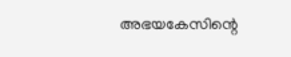അഭയകേസിന്റെ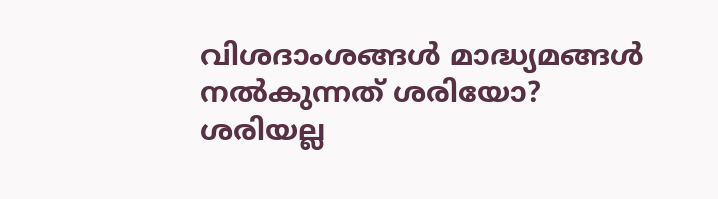വിശദാംശങ്ങള്‍ മാദ്ധ്യമങ്ങള്‍ നല്‍കുന്നത് ശരിയോ?
ശരിയല്ല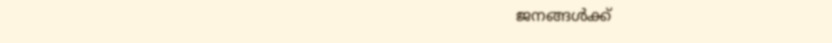ജനങ്ങള്‍ക്ക്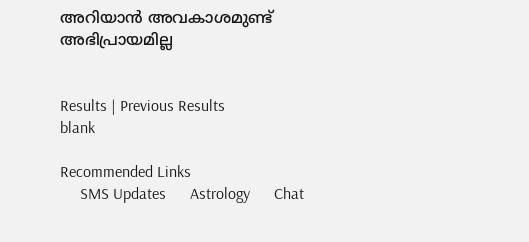അറിയാന്‍ അവകാശമുണ്ട്
അഭിപ്രായമില്ല


Results | Previous Results
blank

Recommended Links
     SMS Updates      Astrology      Chat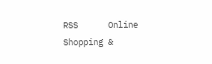RSS      Online Shopping &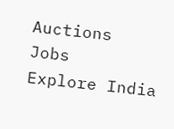Auctions      Jobs      Explore India